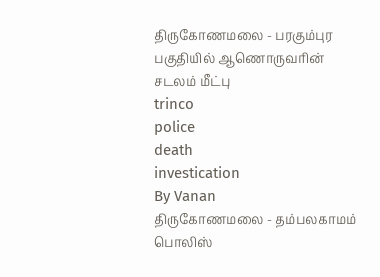திருகோணமலை - பரகும்புர பகுதியில் ஆணொருவரின் சடலம் மீட்பு
trinco
police
death
investication
By Vanan
திருகோணமலை - தம்பலகாமம் பொலிஸ்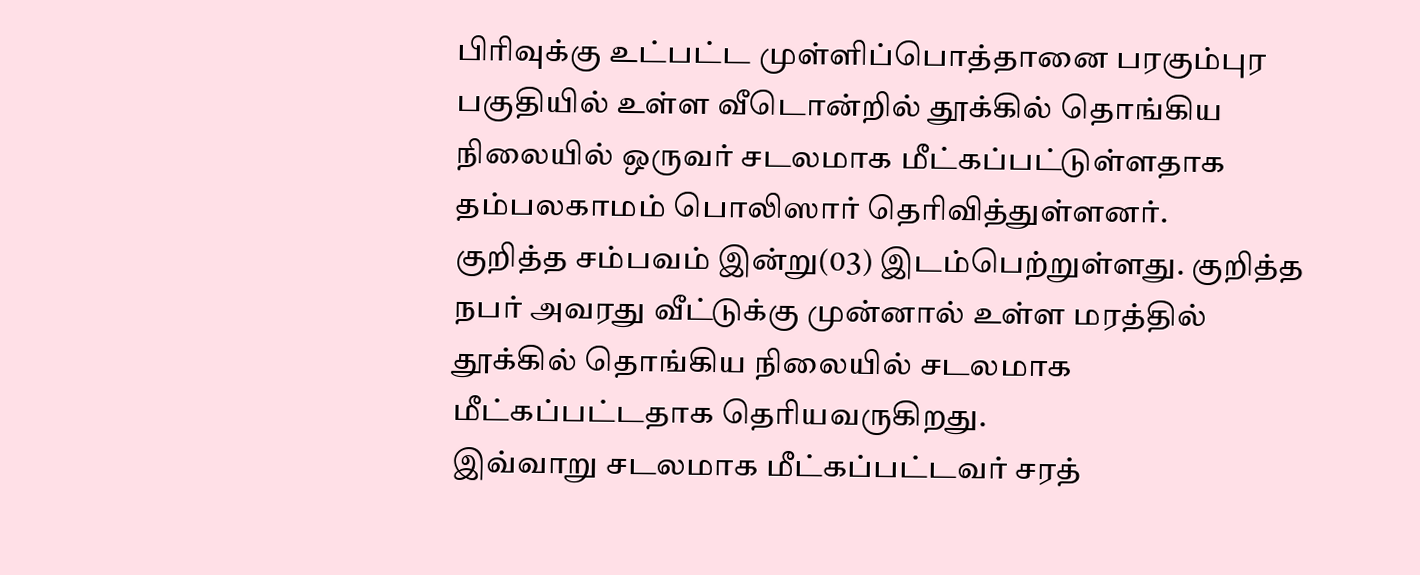பிரிவுக்கு உட்பட்ட முள்ளிப்பொத்தானை பரகும்புர பகுதியில் உள்ள வீடொன்றில் தூக்கில் தொங்கிய நிலையில் ஒருவர் சடலமாக மீட்கப்பட்டுள்ளதாக தம்பலகாமம் பொலிஸார் தெரிவித்துள்ளனர்.
குறித்த சம்பவம் இன்று(03) இடம்பெற்றுள்ளது. குறித்த நபர் அவரது வீட்டுக்கு முன்னால் உள்ள மரத்தில் தூக்கில் தொங்கிய நிலையில் சடலமாக மீட்கப்பட்டதாக தெரியவருகிறது.
இவ்வாறு சடலமாக மீட்கப்பட்டவர் சரத்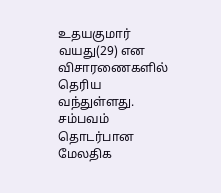உதயகுமார் வயது(29) என விசாரணைகளில் தெரிய வந்துள்ளது.
சம்பவம் தொடர்பான மேலதிக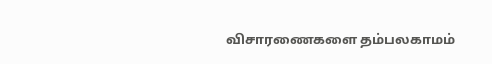விசாரணைகளை தம்பலகாமம்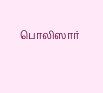பொலிஸார்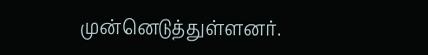முன்னெடுத்துள்ளனர்.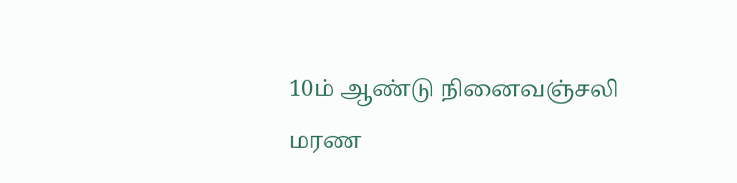10ம் ஆண்டு நினைவஞ்சலி
மரண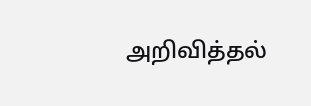அறிவித்தல்